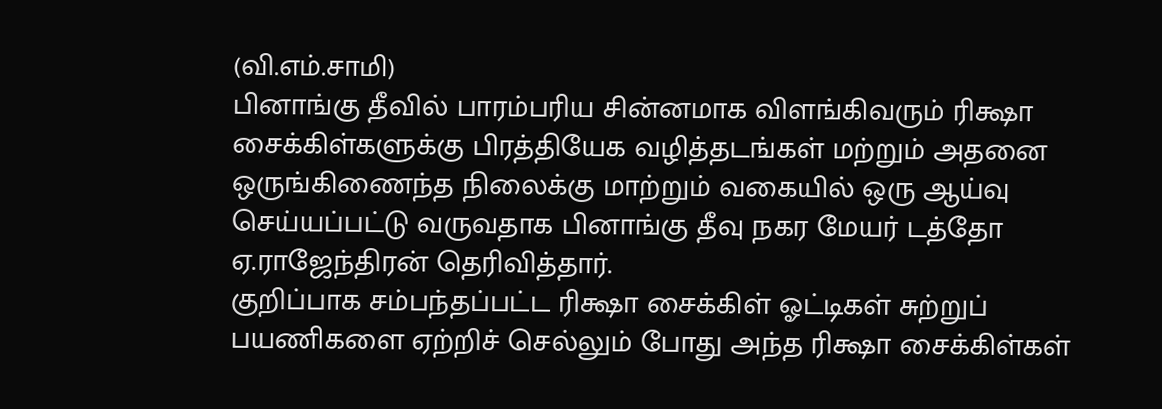(வி.எம்.சாமி)
பினாங்கு தீவில் பாரம்பரிய சின்னமாக விளங்கிவரும் ரிக்ஷா சைக்கிள்களுக்கு பிரத்தியேக வழித்தடங்கள் மற்றும் அதனை ஒருங்கிணைந்த நிலைக்கு மாற்றும் வகையில் ஒரு ஆய்வு செய்யப்பட்டு வருவதாக பினாங்கு தீவு நகர மேயர் டத்தோ ஏ.ராஜேந்திரன் தெரிவித்தார்.
குறிப்பாக சம்பந்தப்பட்ட ரிக்ஷா சைக்கிள் ஓட்டிகள் சுற்றுப் பயணிகளை ஏற்றிச் செல்லும் போது அந்த ரிக்ஷா சைக்கிள்கள்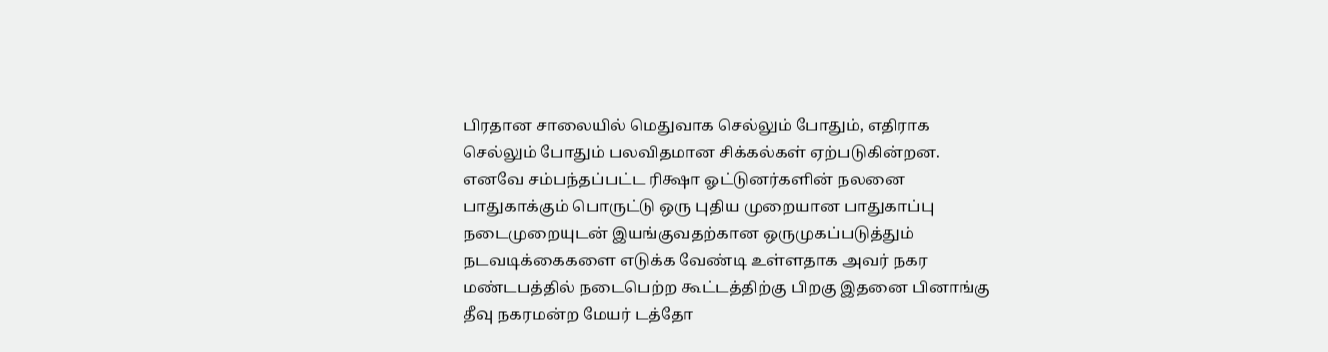பிரதான சாலையில் மெதுவாக செல்லும் போதும், எதிராக செல்லும் போதும் பலவிதமான சிக்கல்கள் ஏற்படுகின்றன.
எனவே சம்பந்தப்பட்ட ரிக்ஷா ஓட்டுனர்களின் நலனை பாதுகாக்கும் பொருட்டு ஒரு புதிய முறையான பாதுகாப்பு நடைமுறையுடன் இயங்குவதற்கான ஒருமுகப்படுத்தும் நடவடிக்கைகளை எடுக்க வேண்டி உள்ளதாக அவர் நகர மண்டபத்தில் நடைபெற்ற கூட்டத்திற்கு பிறகு இதனை பினாங்கு தீவு நகரமன்ற மேயர் டத்தோ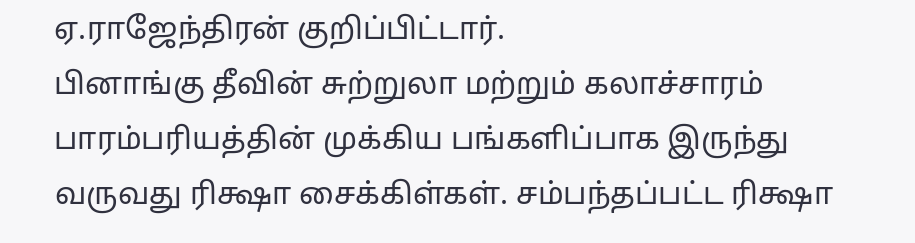ஏ.ராஜேந்திரன் குறிப்பிட்டார்.
பினாங்கு தீவின் சுற்றுலா மற்றும் கலாச்சாரம் பாரம்பரியத்தின் முக்கிய பங்களிப்பாக இருந்து வருவது ரிக்ஷா சைக்கிள்கள். சம்பந்தப்பட்ட ரிக்ஷா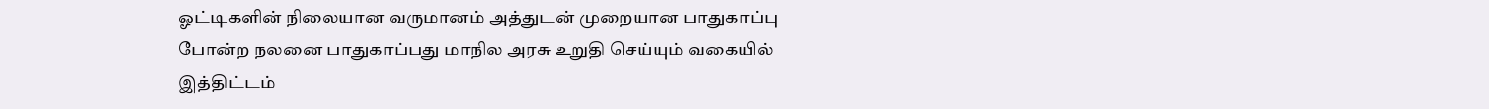ஓட்டிகளின் நிலையான வருமானம் அத்துடன் முறையான பாதுகாப்பு போன்ற நலனை பாதுகாப்பது மாநில அரசு உறுதி செய்யும் வகையில் இத்திட்டம்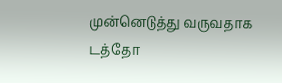முன்னெடுத்து வருவதாக டத்தோ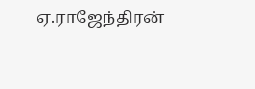ஏ.ராஜேந்திரன்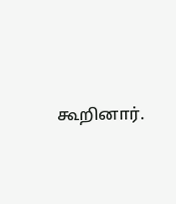கூறினார்.